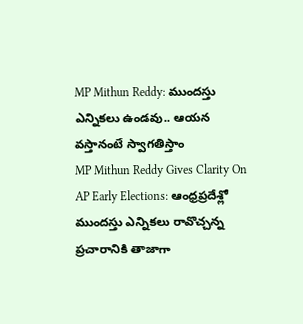MP Mithun Reddy: ముందస్తు ఎన్నికలు ఉండవు.. ఆయన వస్తానంటే స్వాగతిస్తాం
MP Mithun Reddy Gives Clarity On AP Early Elections: ఆంధ్రప్రదేశ్లో ముందస్తు ఎన్నికలు రావొచ్చన్న ప్రచారానికి తాజాగా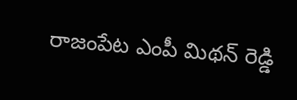రాజంపేట ఎంపీ మిథన్ రెడ్డి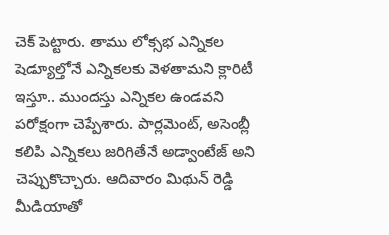చెక్ పెట్టారు. తాము లోక్సభ ఎన్నికల షెడ్యూల్తోనే ఎన్నికలకు వెళతామని క్లారిటీ ఇస్తూ.. ముందస్తు ఎన్నికల ఉండవని పరోక్షంగా చెప్పేశారు. పార్లమెంట్, అసెంబ్లీ కలిపి ఎన్నికలు జరిగితేనే అడ్వాంటేజ్ అని చెప్పుకొచ్చారు. ఆదివారం మిథున్ రెడ్డి మీడియాతో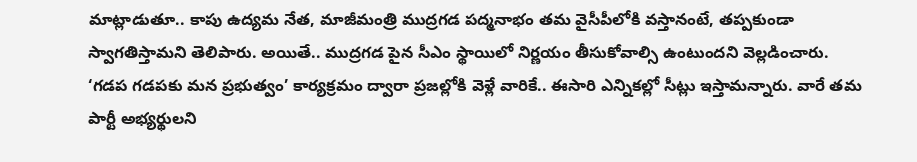మాట్లాడుతూ.. కాపు ఉద్యమ నేత, మాజీమంత్రి ముద్రగడ పద్మనాభం తమ వైసీపీలోకి వస్తానంటే, తప్పకుండా స్వాగతిస్తామని తెలిపారు. అయితే.. ముద్రగడ పైన సీఎం స్థాయిలో నిర్ణయం తీసుకోవాల్సి ఉంటుందని వెల్లడించారు. ‘గడప గడపకు మన ప్రభుత్వం’ కార్యక్రమం ద్వారా ప్రజల్లోకి వెళ్లే వారికే.. ఈసారి ఎన్నికల్లో సీట్లు ఇస్తామన్నారు. వారే తమ పార్టీ అభ్యర్థులని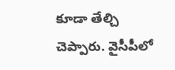కూడా తేల్చి చెప్పారు. వైసీపీలో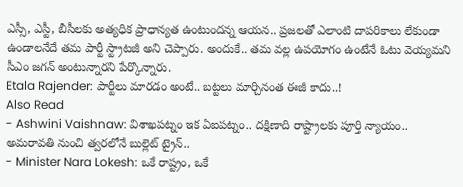ఎస్సీ, ఎస్టీ, బీసీలకు అత్యధిక ప్రాధాన్యత ఉంటుందన్న ఆయన.. ప్రజలతో ఎలాంటి దాపరికాలు లేకుండా ఉండాలనేదే తమ పార్టీ స్ట్రాటజీ అని చెప్పారు. అందుకే.. తమ వల్ల ఉపయోగం ఉంటేనే ఓటు వెయ్యమని సీఎం జగన్ అంటున్నారని పేర్కొన్నారు.
Etala Rajender: పార్టీలు మారడం అంటే.. బట్టలు మార్చినంత ఈజీ కాదు..!
Also Read
- Ashwini Vaishnaw: విశాఖపట్నం ఇక ఏఐపట్నం.. దక్షిణాది రాష్ట్రాలకు పూర్తి న్యాయం.. అమరావతి నుంచి త్వరలోనే బుల్లెట్ ట్రైన్..
- Minister Nara Lokesh: ఒకే రాష్ట్రం, ఒకే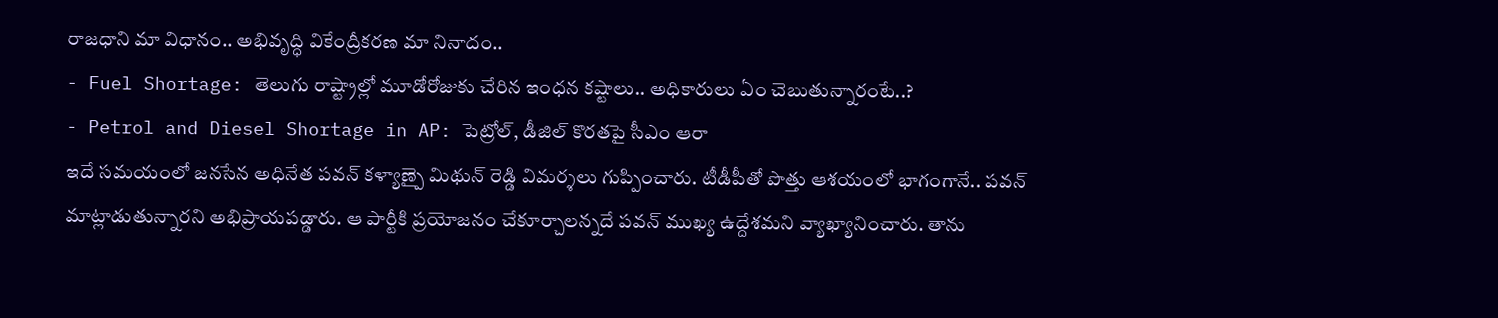రాజధాని మా విధానం.. అభివృద్ధి వికేంద్రీకరణ మా నినాదం..
- Fuel Shortage: తెలుగు రాష్ట్రాల్లో మూడోరోజుకు చేరిన ఇంధన కష్టాలు.. అధికారులు ఏం చెబుతున్నారంటే..?
- Petrol and Diesel Shortage in AP: పెట్రోల్, డీజిల్ కొరతపై సీఎం ఆరా
ఇదే సమయంలో జనసేన అధినేత పవన్ కళ్యాణ్పై మిథున్ రెడ్డి విమర్శలు గుప్పించారు. టీడీపీతో పొత్తు ఆశయంలో భాగంగానే.. పవన్ మాట్లాడుతున్నారని అభిప్రాయపడ్డారు. ఆ పార్టీకి ప్రయోజనం చేకూర్చాలన్నదే పవన్ ముఖ్య ఉద్దేశమని వ్యాఖ్యానించారు. తాను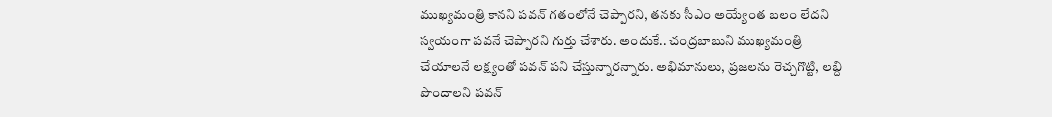ముఖ్యమంత్రి కానని పవన్ గతంలోనే చెప్పారని, తనకు సీఎం అయ్యేంత బలం లేదని స్వయంగా పవనే చెప్పారని గుర్తు చేశారు. అందుకే.. చంద్రబాబుని ముఖ్యమంత్రి చేయాలనే లక్ష్యంతో పవన్ పని చేస్తున్నారన్నారు. అభిమానులు, ప్రజలను రెచ్చగొట్టి, లబ్ది పొందాలని పవన్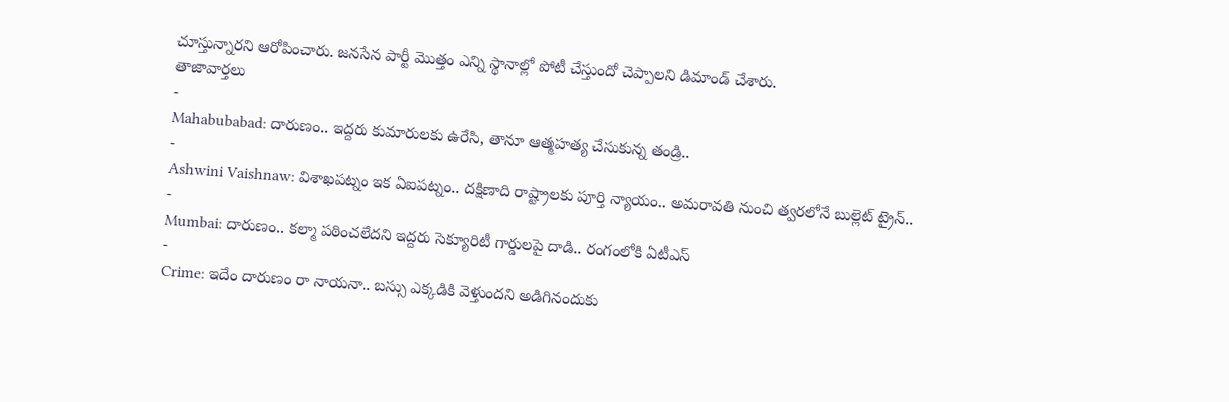చూస్తున్నారని ఆరోపించారు. జనసేన పార్టీ మొత్తం ఎన్ని స్థానాల్లో పోటీ చేస్తుందో చెప్పాలని డిమాండ్ చేశారు.
తాజావార్తలు
-
Mahabubabad: దారుణం.. ఇద్దరు కుమారులకు ఉరేసి, తానూ ఆత్మహత్య చేసుకున్న తండ్రి..
-
Ashwini Vaishnaw: విశాఖపట్నం ఇక ఏఐపట్నం.. దక్షిణాది రాష్ట్రాలకు పూర్తి న్యాయం.. అమరావతి నుంచి త్వరలోనే బుల్లెట్ ట్రైన్..
-
Mumbai: దారుణం.. కల్మా పఠించలేదని ఇద్దరు సెక్యూరిటీ గార్డులపై దాడి.. రంగంలోకి ఏటీఎస్
-
Crime: ఇదేం దారుణం రా నాయనా.. బస్సు ఎక్కడికి వెళ్తుందని అడిగినందుకు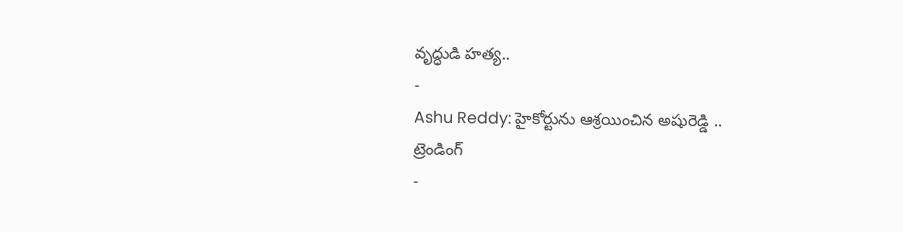వృద్ధుడి హత్య..
-
Ashu Reddy: హైకోర్టును ఆశ్రయించిన అషురెడ్డి ..
ట్రెండింగ్
-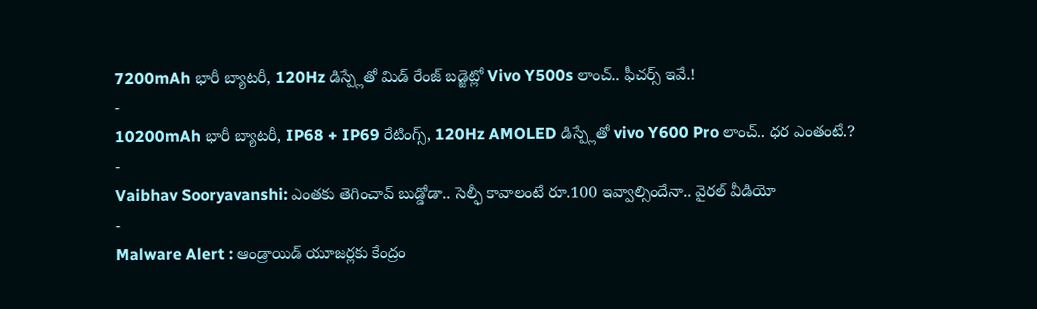7200mAh భారీ బ్యాటరీ, 120Hz డిస్ప్లేతో మిడ్ రేంజ్ బడ్జెట్లో Vivo Y500s లాంచ్.. ఫీచర్స్ ఇవే.!
-
10200mAh భారీ బ్యాటరీ, IP68 + IP69 రేటింగ్స్, 120Hz AMOLED డిస్ప్లేతో vivo Y600 Pro లాంచ్.. ధర ఎంతంటే.?
-
Vaibhav Sooryavanshi: ఎంతకు తెగించావ్ బుడ్డోడా.. సెల్ఫీ కావాలంటే రూ.100 ఇవ్వాల్సిందేనా.. వైరల్ వీడియో
-
Malware Alert : ఆండ్రాయిడ్ యూజర్లకు కేంద్రం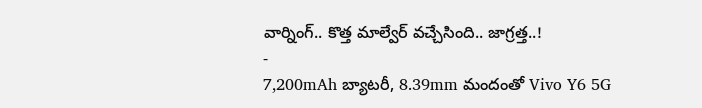వార్నింగ్.. కొత్త మాల్వేర్ వచ్చేసింది.. జాగ్రత్త..!
-
7,200mAh బ్యాటరీ, 8.39mm మందంతో Vivo Y6 5G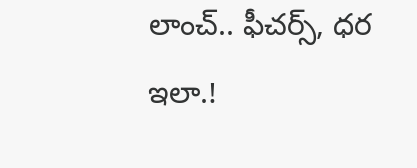లాంచ్.. ఫీచర్స్, ధర ఇలా.!